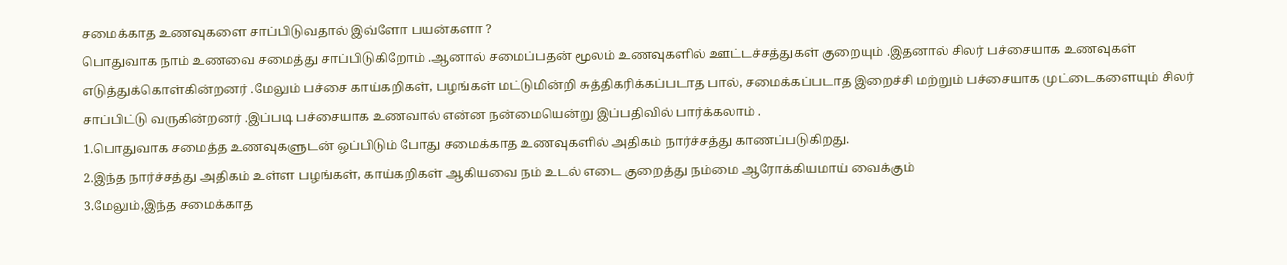சமைக்காத உணவுகளை சாப்பிடுவதால் இவ்ளோ பயன்களா ?
பொதுவாக நாம் உணவை சமைத்து சாப்பிடுகிறோம் .ஆனால் சமைப்பதன் மூலம் உணவுகளில் ஊட்டச்சத்துகள் குறையும் .இதனால் சிலர் பச்சையாக உணவுகள் எடுத்துக்கொள்கின்றனர் .மேலும் பச்சை காய்கறிகள், பழங்கள் மட்டுமின்றி சுத்திகரிக்கப்படாத பால், சமைக்கப்படாத இறைச்சி மற்றும் பச்சையாக முட்டைகளையும் சிலர் சாப்பிட்டு வருகின்றனர் .இப்படி பச்சையாக உணவால் என்ன நன்மையென்று இப்பதிவில் பார்க்கலாம் .
1.பொதுவாக சமைத்த உணவுகளுடன் ஒப்பிடும் போது சமைக்காத உணவுகளில் அதிகம் நார்ச்சத்து காணப்படுகிறது.
2.இந்த நார்ச்சத்து அதிகம் உள்ள பழங்கள், காய்கறிகள் ஆகியவை நம் உடல் எடை குறைத்து நம்மை ஆரோக்கியமாய் வைக்கும்
3.மேலும்,இந்த சமைக்காத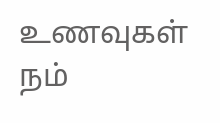உணவுகள் நம்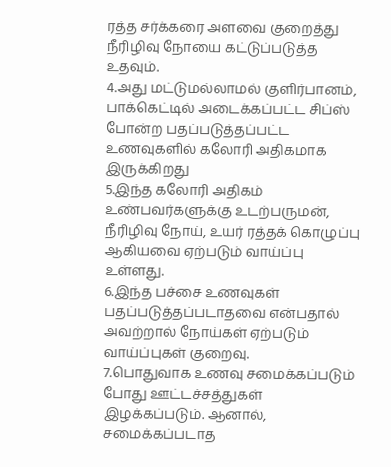ரத்த சர்க்கரை அளவை குறைத்து நீரிழிவு நோயை கட்டுப்படுத்த உதவும்.
4.அது மட்டுமல்லாமல் குளிர்பானம், பாக்கெட்டில் அடைக்கப்பட்ட சிப்ஸ் போன்ற பதப்படுத்தப்பட்ட உணவுகளில் கலோரி அதிகமாக இருக்கிறது
5.இந்த கலோரி அதிகம் உண்பவர்களுக்கு உடற்பருமன், நீரிழிவு நோய், உயர் ரத்தக் கொழுப்பு ஆகியவை ஏற்படும் வாய்ப்பு உள்ளது.
6.இந்த பச்சை உணவுகள் பதப்படுத்தப்படாதவை என்பதால் அவற்றால் நோய்கள் ஏற்படும் வாய்ப்புகள் குறைவு.
7.பொதுவாக உணவு சமைக்கப்படும் போது ஊட்டச்சத்துகள் இழக்கப்படும். ஆனால், சமைக்கப்படாத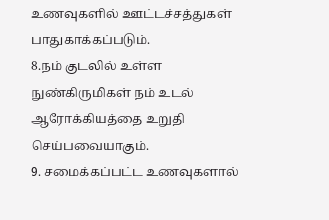உணவுகளில் ஊட்டச்சத்துகள் பாதுகாக்கப்படும்.
8.நம் குடலில் உள்ள நுண்கிருமிகள் நம் உடல் ஆரோக்கியத்தை உறுதி செய்பவையாகும்.
9. சமைக்கப்பட்ட உணவுகளால்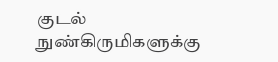குடல் நுண்கிருமிகளுக்கு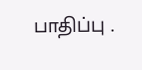பாதிப்பு .